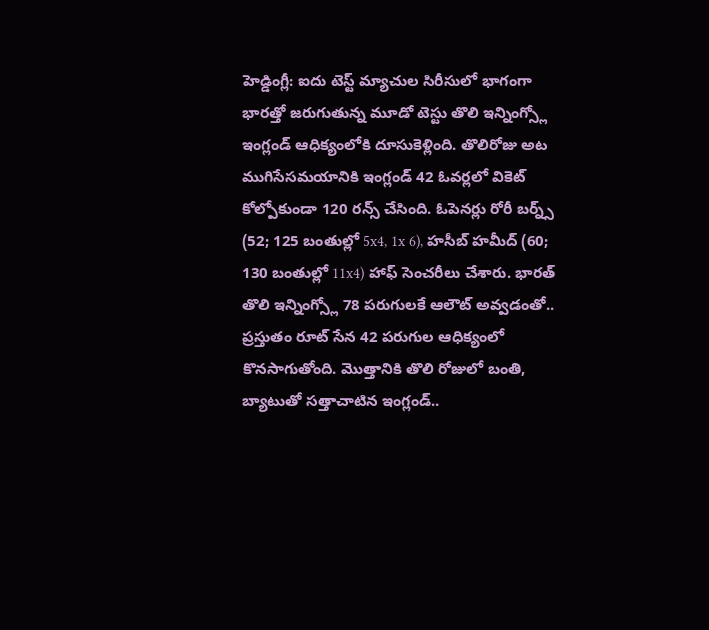హెడ్డింగ్లీ: ఐదు టెస్ట్ మ్యాచుల సిరీసులో భాగంగా భారత్తో జరుగుతున్న మూడో టెస్టు తొలి ఇన్నింగ్స్లో ఇంగ్లండ్ ఆధిక్యంలోకి దూసుకెళ్లింది. తొలిరోజు అట ముగిసేసమయానికి ఇంగ్లండ్ 42 ఓవర్లలో వికెట్ కోల్పోకుండా 120 రన్స్ చేసింది. ఓపెనర్లు రోరీ బర్న్స్ (52; 125 బంతుల్లో 5x4, 1x 6), హసీబ్ హమీద్ (60; 130 బంతుల్లో 11x4) హాఫ్ సెంచరీలు చేశారు. భారత్ తొలి ఇన్నింగ్స్లో 78 పరుగులకే ఆలౌట్ అవ్వడంతో.. ప్రస్తుతం రూట్ సేన 42 పరుగుల ఆధిక్యంలో కొనసాగుతోంది. మొత్తానికి తొలి రోజులో బంతి, బ్యాటుతో సత్తాచాటిన ఇంగ్లండ్..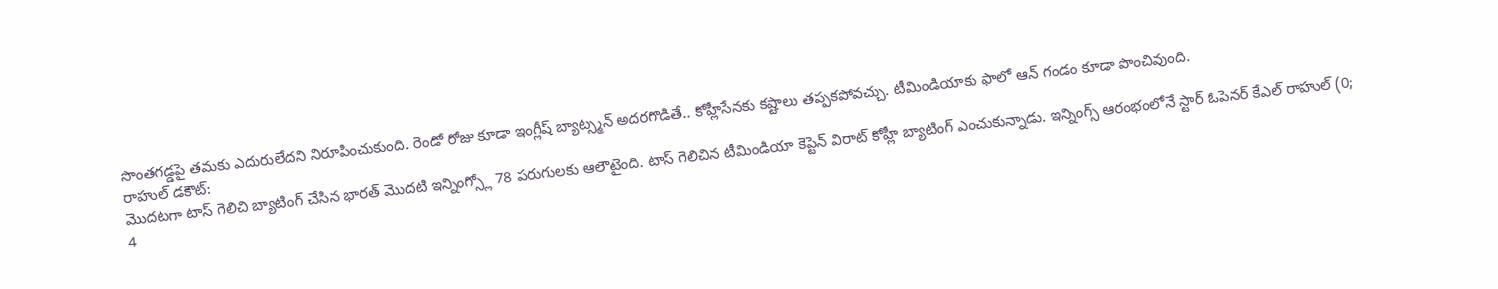సొంతగడ్డపై తమకు ఎదురులేదని నిరూపించుకుంది. రెండో రోజు కూడా ఇంగ్లీష్ బ్యాట్స్మన్ అదరగొడితే.. కోహ్లీసేనకు కష్టాలు తప్పకపోవచ్చు. టీమిండియాకు ఫాలో ఆన్ గండం కూడా పొంచివుంది.
రాహుల్ డకౌట్:
మొదటగా టాస్ గెలిచి బ్యాటింగ్ చేసిన భారత్ మొదటి ఇన్నింగ్స్లో 78 పరుగులకు ఆలౌటైంది. టాస్ గెలిచిన టీమిండియా కెప్టెన్ విరాట్ కోహ్లీ బ్యాటింగ్ ఎంచుకున్నాడు. ఇన్నింగ్స్ ఆరంభంలోనే స్టార్ ఓపెనర్ కేఎల్ రాహుల్ (0; 4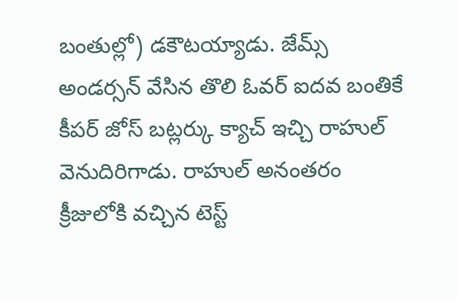బంతుల్లో) డకౌటయ్యాడు. జేమ్స్ అండర్సన్ వేసిన తొలి ఓవర్ ఐదవ బంతికే కీపర్ జోస్ బట్లర్కు క్యాచ్ ఇచ్చి రాహుల్ వెనుదిరిగాడు. రాహుల్ అనంతరం క్రీజులోకి వచ్చిన టెస్ట్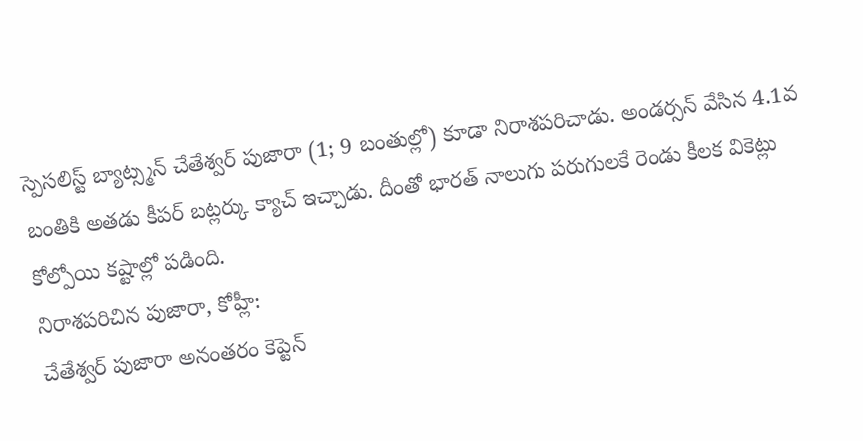స్పెసలిస్ట్ బ్యాట్స్మన్ చేతేశ్వర్ పుజారా (1; 9 బంతుల్లో) కూడా నిరాశపరిచాడు. అండర్సన్ వేసిన 4.1వ బంతికి అతడు కీపర్ బట్లర్కు క్యాచ్ ఇచ్చాడు. దీంతో భారత్ నాలుగు పరుగులకే రెండు కీలక వికెట్లు కోల్పోయి కష్టాల్లో పడింది.
నిరాశపరిచిన పుజారా, కోహ్లీ:
చేతేశ్వర్ పుజారా అనంతరం కెప్టెన్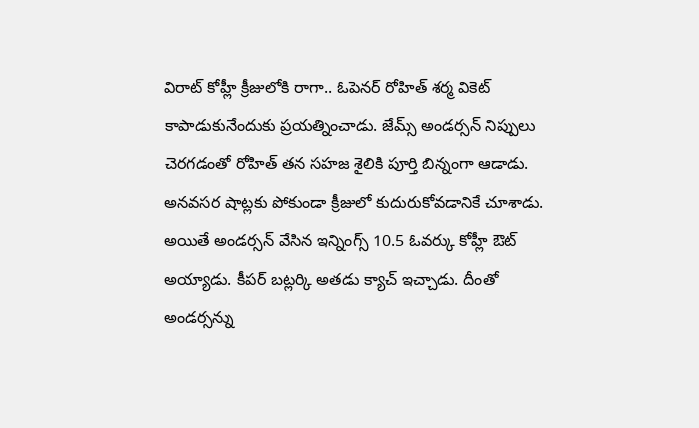విరాట్ కోహ్లీ క్రీజులోకి రాగా.. ఓపెనర్ రోహిత్ శర్మ వికెట్ కాపాడుకునేందుకు ప్రయత్నించాడు. జేమ్స్ అండర్సన్ నిప్పులు చెరగడంతో రోహిత్ తన సహజ శైలికి పూర్తి బిన్నంగా ఆడాడు. అనవసర షాట్లకు పోకుండా క్రీజులో కుదురుకోవడానికే చూశాడు. అయితే అండర్సన్ వేసిన ఇన్నింగ్స్ 10.5 ఓవర్కు కోహ్లీ ఔట్ అయ్యాడు. కీపర్ బట్లర్కి అతడు క్యాచ్ ఇచ్చాడు. దీంతో అండర్సన్ను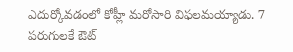ఎదుర్కోవడంలో కోహ్లీ మరోసారి విఫలమయ్యాడు. 7 పరుగులకే ఔట్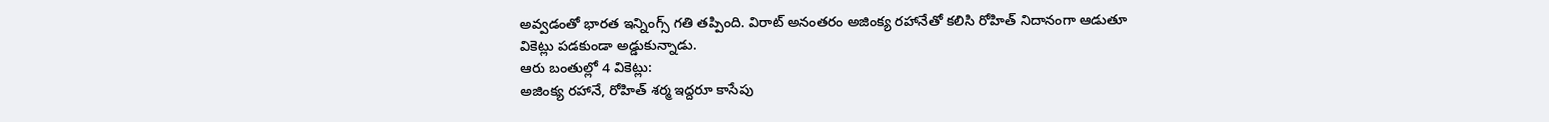అవ్వడంతో భారత ఇన్నింగ్స్ గతి తప్పింది. విరాట్ అనంతరం అజింక్య రహానేతో కలిసి రోహిత్ నిదానంగా ఆడుతూ వికెట్లు పడకుండా అడ్డుకున్నాడు.
ఆరు బంతుల్లో 4 వికెట్లు:
అజింక్య రహానే, రోహిత్ శర్మ ఇద్దరూ కాసేపు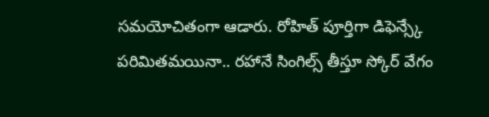సమయోచితంగా ఆడారు. రోహిత్ పూర్తిగా డిఫెన్స్కే పరిమితమయినా.. రహానే సింగిల్స్ తీస్తూ స్కోర్ వేగం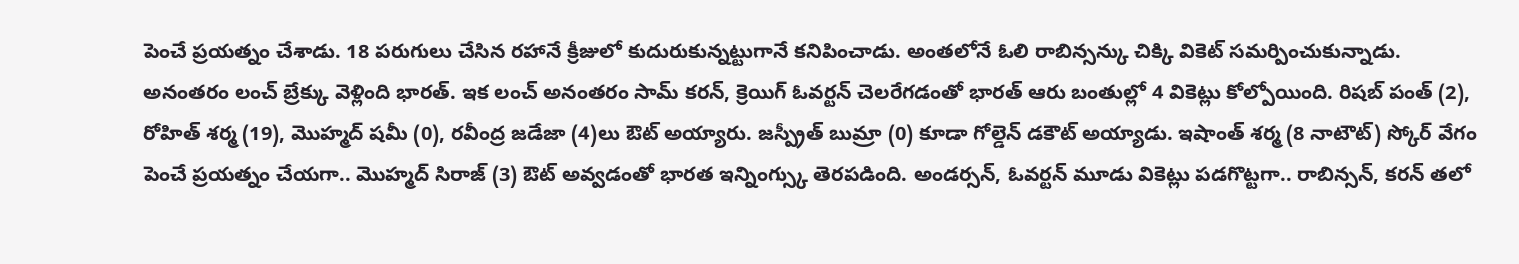పెంచే ప్రయత్నం చేశాడు. 18 పరుగులు చేసిన రహానే క్రీజులో కుదురుకున్నట్టుగానే కనిపించాడు. అంతలోనే ఓలి రాబిన్సన్కు చిక్కి వికెట్ సమర్పించుకున్నాడు. అనంతరం లంచ్ బ్రేక్కు వెళ్లింది భారత్. ఇక లంచ్ అనంతరం సామ్ కరన్, క్రెయిగ్ ఓవర్టన్ చెలరేగడంతో భారత్ ఆరు బంతుల్లో 4 వికెట్లు కోల్పోయింది. రిషబ్ పంత్ (2), రోహిత్ శర్మ (19), మొహ్మద్ షమీ (0), రవీంద్ర జడేజా (4)లు ఔట్ అయ్యారు. జస్ప్రీత్ బుమ్రా (0) కూడా గోల్డెన్ డకౌట్ అయ్యాడు. ఇషాంత్ శర్మ (8 నాటౌట్) స్కోర్ వేగం పెంచే ప్రయత్నం చేయగా.. మొహ్మద్ సిరాజ్ (3) ఔట్ అవ్వడంతో భారత ఇన్నింగ్స్కు తెరపడింది. అండర్సన్, ఓవర్టన్ మూడు వికెట్లు పడగొట్టగా.. రాబిన్సన్, కరన్ తలో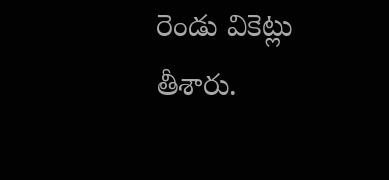రెండు వికెట్లు తీశారు.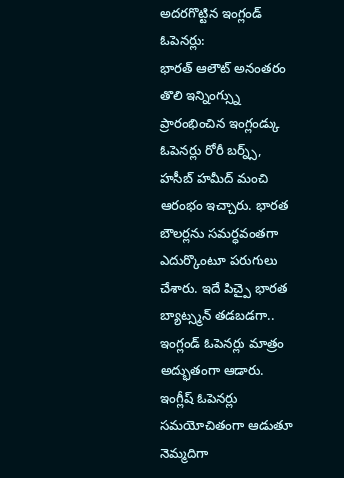అదరగొట్టిన ఇంగ్లండ్ ఓపెనర్లు:
భారత్ ఆలౌట్ అనంతరం తొలి ఇన్నింగ్స్ను ప్రారంభించిన ఇంగ్లండ్కు ఓపెనర్లు రోరీ బర్న్స్, హసీబ్ హమీద్ మంచి ఆరంభం ఇచ్చారు. భారత బౌలర్లను సమర్ధవంతగా ఎదుర్కొంటూ పరుగులు చేశారు. ఇదే పిచ్పై భారత బ్యాట్స్మన్ తడబడగా.. ఇంగ్లండ్ ఓపెనర్లు మాత్రం అద్భుతంగా ఆడారు. ఇంగ్లీష్ ఓపెనర్లు సమయోచితంగా ఆడుతూ నెమ్మదిగా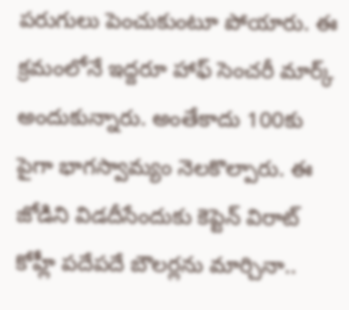పరుగులు పెంచుకుంటూ పోయారు. ఈ క్రమంలోనే ఇద్దరూ హాఫ్ సెంచరీ మార్క్ అందుకున్నారు. అంతేకాదు 100కు పైగా భాగస్వామ్యం నెలకొల్పారు. ఈ జోడిని విడదీసేందుకు కెప్టెన్ విరాట్ కోహ్లీ పదేపదే బౌలర్లను మార్చినా..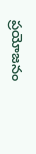ప్రయోజనం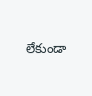లేకుండా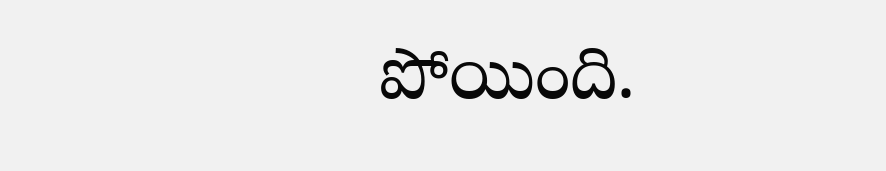పోయింది.